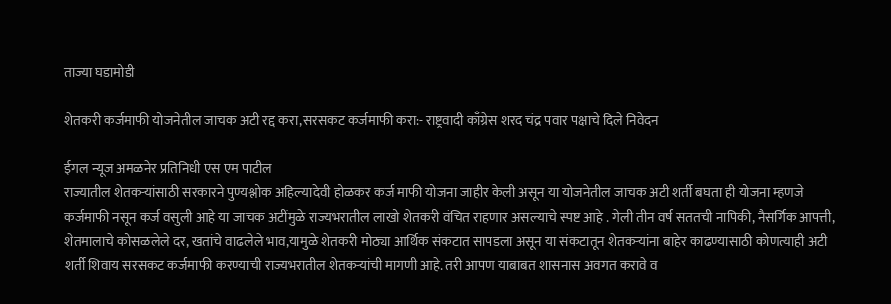ताज्या घडामोडी

शेतकरी कर्जमाफी योजनेतील जाचक अटी रद्द करा,सरसकट कर्जमाफी करा:- राष्ट्रवादी काँग्रेस शरद चंद्र पवार पक्षाचे दिले निवेदन

ईगल न्यूज अमळनेर प्रतिनिधी एस एम पाटील
राज्यातील शेतकऱ्यांसाठी सरकारने पुण्यश्लोक अहिल्यादेवी होळकर कर्ज माफी योजना जाहीर केली असून या योजनेतील जाचक अटी शर्ती बघता ही योजना म्हणजे कर्जमाफी नसून कर्ज वसुली आहे या जाचक अटींमुळे राज्यभरातील लाखो शेतकरी वंचित राहणार असल्याचे स्पष्ट आहे . गेली तीन वर्ष सततची नापिकी, नैसर्गिक आपत्ती, शेतमालाचे कोसळलेले दर, खतांचे वाढलेले भाव,यामुळे शेतकरी मोठ्या आर्थिक संकटात सापडला असून या संकटातून शेतकऱ्यांना बाहेर काढण्यासाठी कोणत्याही अटी शर्ती शिवाय सरसकट कर्जमाफी करण्याची राज्यभरातील शेतकऱ्यांची मागणी आहे. तरी आपण याबाबत शासनास अवगत करावे व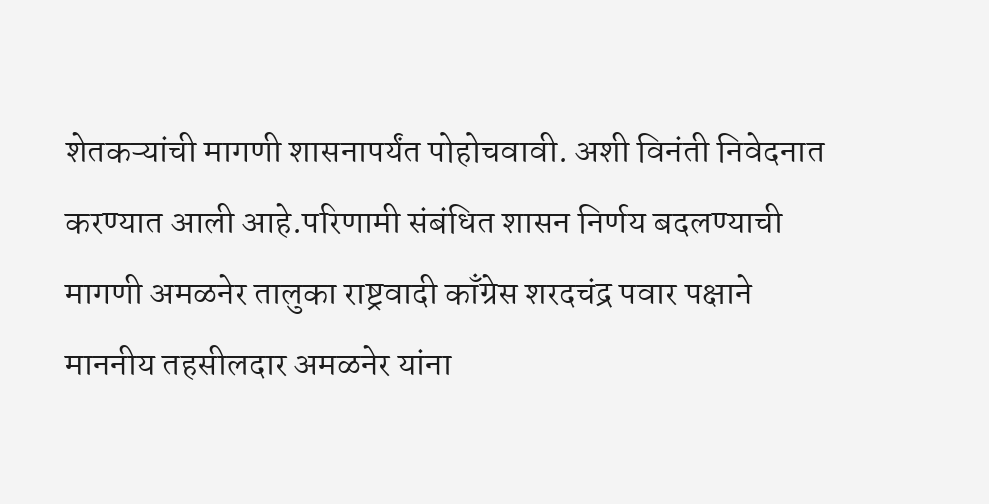शेतकऱ्यांची मागणी शासनापर्यंत पोहोचवावी. अशी विनंती निवेदनात करण्यात आली आहे.परिणामी संबंधित शासन निर्णय बदलण्याची मागणी अमळनेर तालुका राष्ट्रवादी काँग्रेस शरदचंद्र पवार पक्षाने माननीय तहसीलदार अमळनेर यांना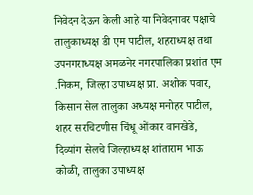निवेदन देऊन केली आहे या निवेदनावर पक्षाचे तालुकाध्यक्ष डी एम पाटील, शहराध्यक्ष तथा उपनगराध्यक्ष अमळनेर नगरपालिका प्रशांत एम .निकम, जिल्हा उपाध्यक्ष प्रा. अशोक पवार, किसान सेल तालुका अध्यक्ष मनोहर पाटील, शहर सरचिटणीस चिंधू ओंकार वानखेडे, दिव्यांग सेलचे जिल्हाध्यक्ष शांताराम भाऊ कोळी, तालुका उपाध्यक्ष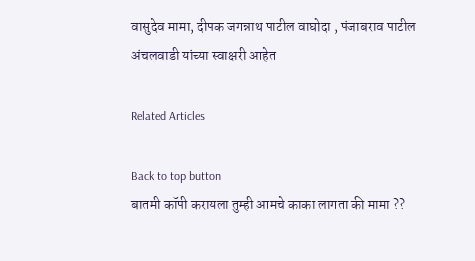वासुदेव मामा, दीपक जगन्नाथ पाटील वाघोदा , पंजाबराव पाटील अंचलवाडी यांच्या स्वाक्षरी आहेत

Related Articles

Back to top button
बातमी कॉपी करायला तुम्ही आमचे काका लागता की मामा ??